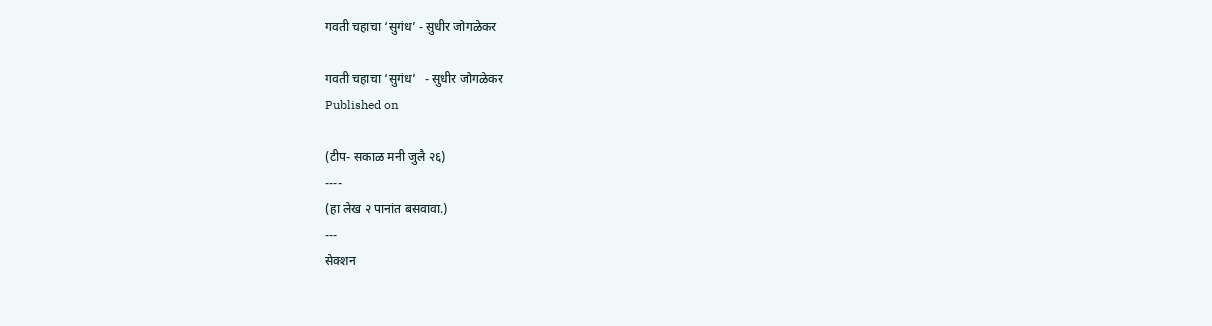गवती चहाचा ‘सुगंध’ - सुधीर जोगळेकर

गवती चहाचा ‘सुगंध’   - सुधीर जोगळेकर
Published on

(टीप- सकाळ मनी जुलै २६)
----
(हा लेख २ पानांत बसवावा.)
---
सेक्शन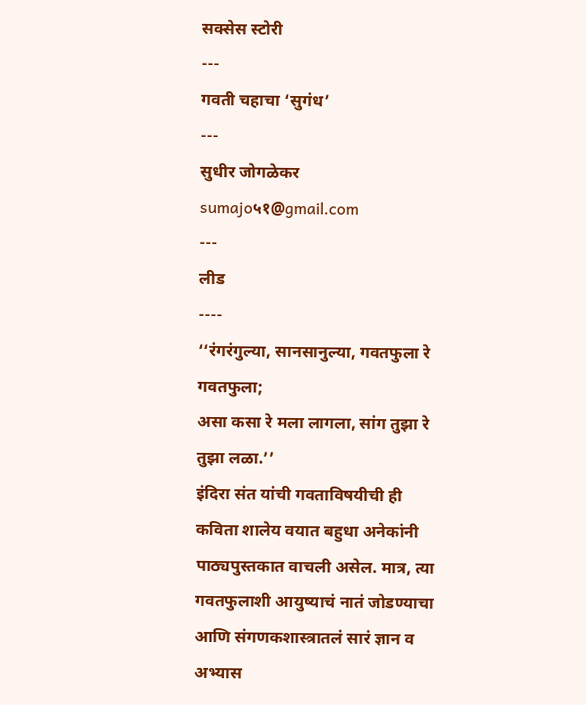सक्सेस स्टोरी
---
गवती चहाचा ‘सुगंध’
---
सुधीर जोगळेकर
sumajo५१@gmail.com
---
लीड
----
‘‘रंगरंगुल्या, सानसानुल्या, गवतफुला रे गवतफुला;
असा कसा रे मला लागला, सांग तुझा रे तुझा लळा.’’
इंदिरा संत यांची गवताविषयीची ही कविता शालेय वयात बहुधा अनेकांनी पाठ्यपुस्तकात वाचली असेल. मात्र, त्या गवतफुलाशी आयुष्याचं नातं जोडण्याचा आणि संगणकशास्त्रातलं सारं ज्ञान व अभ्यास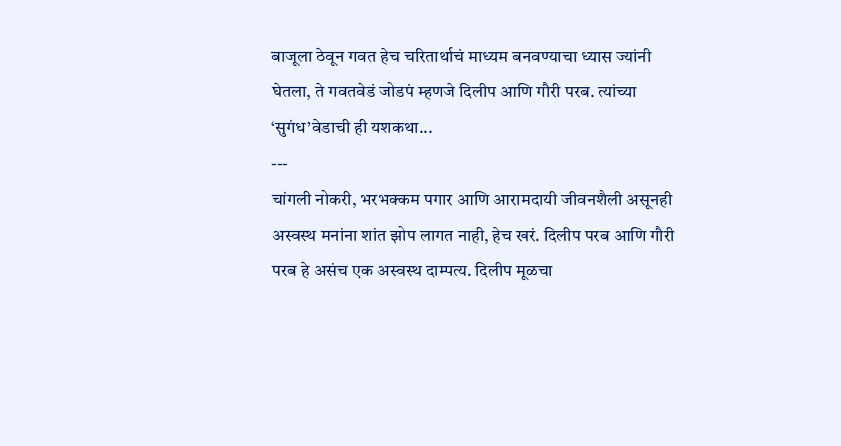बाजूला ठेवून गवत हेच चरितार्थाचं माध्यम बनवण्याचा ध्यास ज्यांनी घेतला, ते गवतवेडं जोडपं म्हणजे दिलीप आणि गौरी परब. त्यांच्या ‘सुगंध’वेडाची ही यशकथा...
---
चांगली नोकरी, भरभक्कम पगार आणि आरामदायी जीवनशैली असूनही अस्वस्थ मनांना शांत झोप लागत नाही, हेच खरं. दिलीप परब आणि गौरी परब हे असंच एक अस्वस्थ दाम्पत्य. दिलीप मूळचा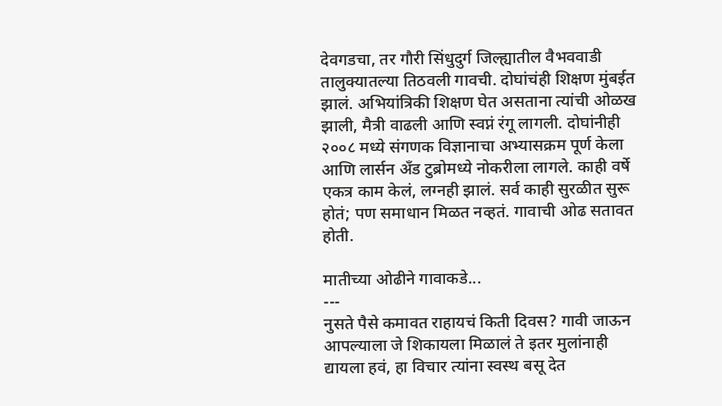देवगडचा, तर गौरी सिंधुदुर्ग जिल्ह्यातील वैभववाडी तालुक्यातल्या तिठवली गावची. दोघांचंही शिक्षण मुंबईत झालं. अभियांत्रिकी शिक्षण घेत असताना त्यांची ओळख झाली, मैत्री वाढली आणि स्वप्नं रंगू लागली. दोघांनीही २००८ मध्ये संगणक विज्ञानाचा अभ्यासक्रम पूर्ण केला आणि लार्सन अँड टुब्रोमध्ये नोकरीला लागले. काही वर्षे एकत्र काम केलं, लग्नही झालं. सर्व काही सुरळीत सुरू होतं; पण समाधान मिळत नव्हतं. गावाची ओढ सतावत होती.

मातीच्या ओढीने गावाकडे...
---
नुसते पैसे कमावत राहायचं किती दिवस? गावी जाऊन आपल्याला जे शिकायला मिळालं ते इतर मुलांनाही द्यायला हवं, हा विचार त्यांना स्वस्थ बसू देत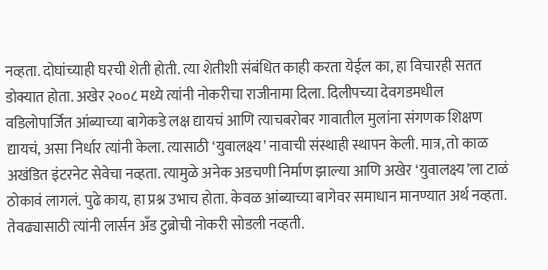नव्हता. दोघांच्याही घरची शेती होती. त्या शेतीशी संबंधित काही करता येईल का, हा विचारही सतत डोक्यात होता. अखेर २००८ मध्ये त्यांनी नोकरीचा राजीनामा दिला. दिलीपच्या देवगडमधील वडिलोपार्जित आंब्याच्या बागेकडे लक्ष द्यायचं आणि त्याचबरोबर गावातील मुलांना संगणक शिक्षण द्यायचं, असा निर्धार त्यांनी केला. त्यासाठी ‘युवालक्ष्य’ नावाची संस्थाही स्थापन केली. मात्र, तो काळ अखंडित इंटरनेट सेवेचा नव्हता. त्यामुळे अनेक अडचणी निर्माण झाल्या आणि अखेर ‘युवालक्ष्य’ला टाळं ठोकावं लागलं. पुढे काय, हा प्रश्न उभाच होता. केवळ आंब्याच्या बागेवर समाधान मानण्यात अर्थ नव्हता. तेवढ्यासाठी त्यांनी लार्सन अँड टुब्रोची नोकरी सोडली नव्हती.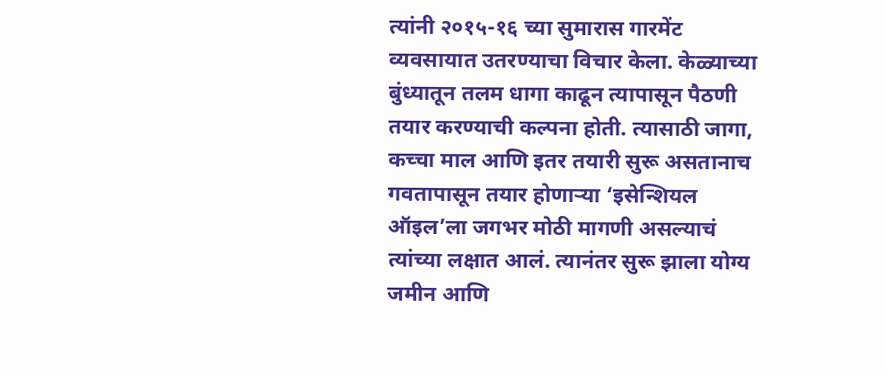त्यांनी २०१५-१६ च्या सुमारास गारमेंट व्यवसायात उतरण्याचा विचार केला. केळ्याच्या बुंध्यातून तलम धागा काढून त्यापासून पैठणी तयार करण्याची कल्पना होती. त्यासाठी जागा, कच्चा माल आणि इतर तयारी सुरू असतानाच गवतापासून तयार होणाऱ्या ‘इसेन्शियल ऑइल’ला जगभर मोठी मागणी असल्याचं त्यांच्या लक्षात आलं. त्यानंतर सुरू झाला योग्य जमीन आणि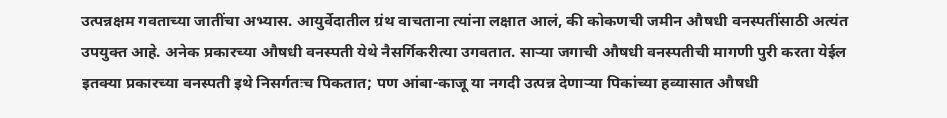उत्पन्नक्षम गवताच्या जातींचा अभ्यास. आयुर्वेदातील ग्रंथ वाचताना त्यांना लक्षात आलं, की कोकणची जमीन औषधी वनस्पतींसाठी अत्यंत उपयुक्त आहे. अनेक प्रकारच्या औषधी वनस्पती येथे नैसर्गिकरीत्या उगवतात. साऱ्या जगाची औषधी वनस्पतीची मागणी पुरी करता येईल इतक्या प्रकारच्या वनस्पती इथे निसर्गतःच पिकतात; पण आंबा-काजू या नगदी उत्पन्न देणाऱ्या पिकांच्या हव्यासात औषधी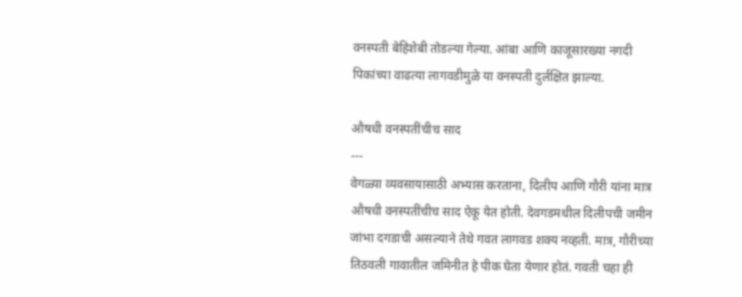वनस्पती बेहिशेबी तोडल्या गेल्या. आंबा आणि काजूसारख्या नगदी पिकांच्या वाढत्या लागवडीमुळे या वनस्पती दुर्लक्षित झाल्या.

औषधी वनस्पतींचीच साद
---
वेगळ्या व्यवसायासाठी अभ्यास करताना, दिलीप आणि गौरी यांना मात्र औषधी वनस्पतींचीच साद ऐकू येत होती. देवगडमधील दिलीपची जमीन जांभा दगडाची असल्याने तेथे गवत लागवड शक्य नव्हती. मात्र, गौरीच्या तिठवली गावातील जमिनीत हे पीक घेता येणार होतं. गवती चहा ही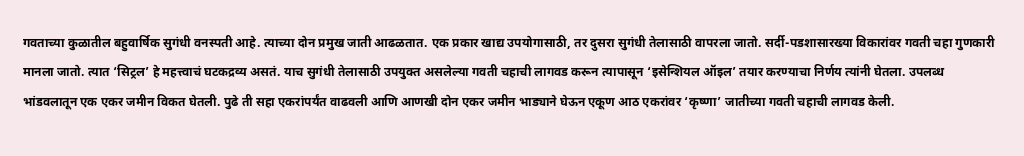गवताच्या कुळातील बहुवार्षिक सुगंधी वनस्पती आहे. त्याच्या दोन प्रमुख जाती आढळतात. एक प्रकार खाद्य उपयोगासाठी, तर दुसरा सुगंधी तेलासाठी वापरला जातो. सर्दी-पडशासारख्या विकारांवर गवती चहा गुणकारी मानला जातो. त्यात ‘सिट्रल’ हे महत्त्वाचं घटकद्रव्य असतं. याच सुगंधी तेलासाठी उपयुक्त असलेल्या गवती चहाची लागवड करून त्यापासून ‘इसेन्शियल ऑइल’ तयार करण्याचा निर्णय त्यांनी घेतला. उपलब्ध भांडवलातून एक एकर जमीन विकत घेतली. पुढे ती सहा एकरांपर्यंत वाढवली आणि आणखी दोन एकर जमीन भाड्याने घेऊन एकूण आठ एकरांवर ‘कृष्णा’ जातीच्या गवती चहाची लागवड केली.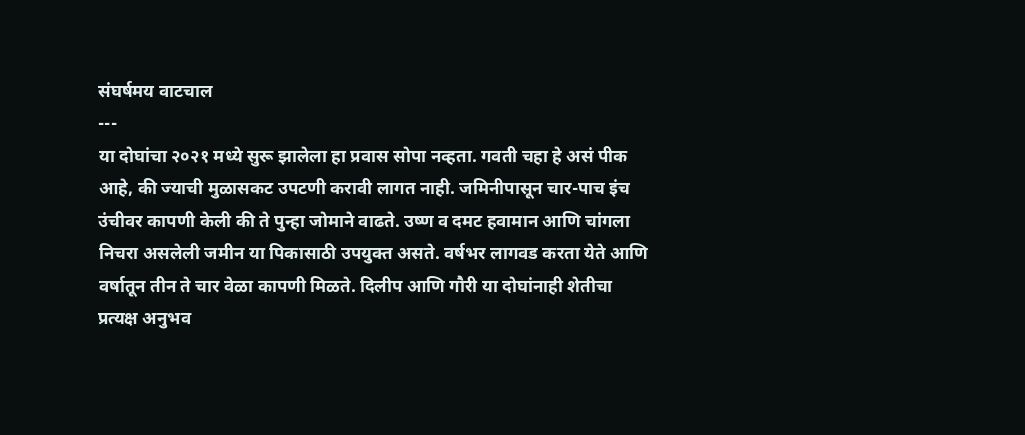संघर्षमय वाटचाल
---
या दोघांचा २०२१ मध्ये सुरू झालेला हा प्रवास सोपा नव्हता. गवती चहा हे असं पीक आहे, की ज्याची मुळासकट उपटणी करावी लागत नाही. जमिनीपासून चार-पाच इंच उंचीवर कापणी केली की ते पुन्हा जोमाने वाढते. उष्ण व दमट हवामान आणि चांगला निचरा असलेली जमीन या पिकासाठी उपयुक्त असते. वर्षभर लागवड करता येते आणि वर्षातून तीन ते चार वेळा कापणी मिळते. दिलीप आणि गौरी या दोघांनाही शेतीचा प्रत्यक्ष अनुभव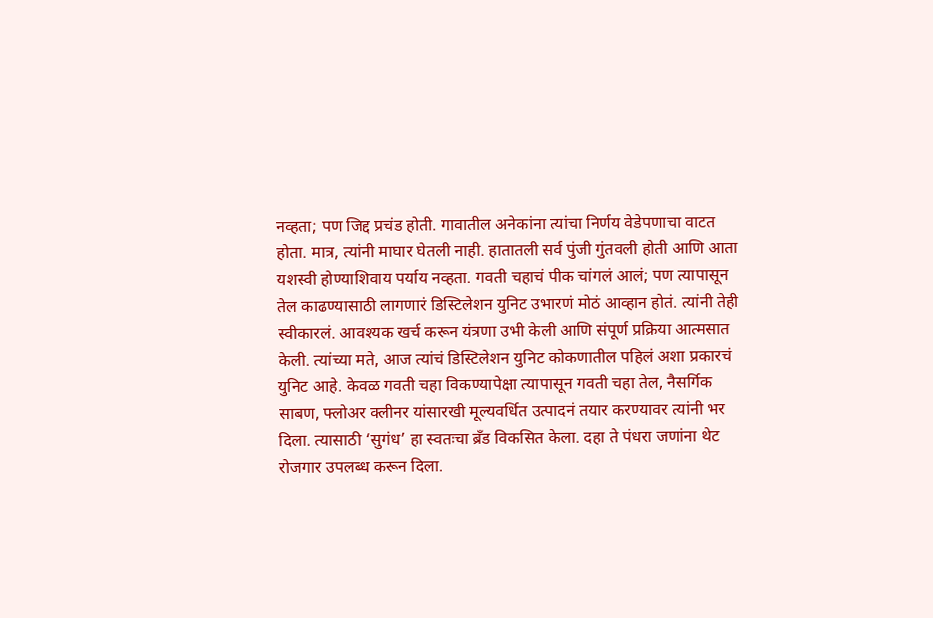नव्हता; पण जिद्द प्रचंड होती. गावातील अनेकांना त्यांचा निर्णय वेडेपणाचा वाटत होता. मात्र, त्यांनी माघार घेतली नाही. हातातली सर्व पुंजी गुंतवली होती आणि आता यशस्वी होण्याशिवाय पर्याय नव्हता. गवती चहाचं पीक चांगलं आलं; पण त्यापासून तेल काढण्यासाठी लागणारं डिस्टिलेशन युनिट उभारणं मोठं आव्हान होतं. त्यांनी तेही स्वीकारलं. आवश्यक खर्च करून यंत्रणा उभी केली आणि संपूर्ण प्रक्रिया आत्मसात केली. त्यांच्या मते, आज त्यांचं डिस्टिलेशन युनिट कोकणातील पहिलं अशा प्रकारचं युनिट आहे. केवळ गवती चहा विकण्यापेक्षा त्यापासून गवती चहा तेल, नैसर्गिक साबण, फ्लोअर क्लीनर यांसारखी मूल्यवर्धित उत्पादनं तयार करण्यावर त्यांनी भर दिला. त्यासाठी ‘सुगंध’ हा स्वतःचा ब्रँड विकसित केला. दहा ते पंधरा जणांना थेट रोजगार उपलब्ध करून दिला.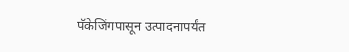पॅकेजिंगपासून उत्पादनापर्यंत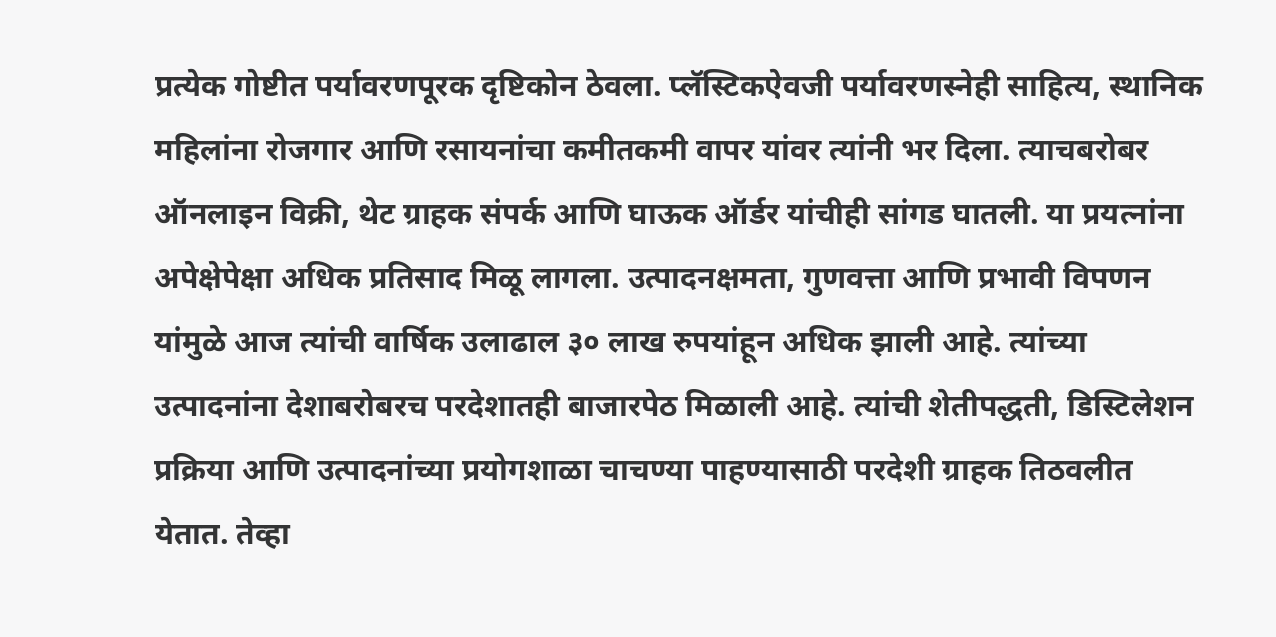प्रत्येक गोष्टीत पर्यावरणपूरक दृष्टिकोन ठेवला. प्लॅस्टिकऐवजी पर्यावरणस्नेही साहित्य, स्थानिक महिलांना रोजगार आणि रसायनांचा कमीतकमी वापर यांवर त्यांनी भर दिला. त्याचबरोबर ऑनलाइन विक्री, थेट ग्राहक संपर्क आणि घाऊक ऑर्डर यांचीही सांगड घातली. या प्रयत्नांना अपेक्षेपेक्षा अधिक प्रतिसाद मिळू लागला. उत्पादनक्षमता, गुणवत्ता आणि प्रभावी विपणन यांमुळे आज त्यांची वार्षिक उलाढाल ३० लाख रुपयांहून अधिक झाली आहे. त्यांच्या उत्पादनांना देशाबरोबरच परदेशातही बाजारपेठ मिळाली आहे. त्यांची शेतीपद्धती, डिस्टिलेशन प्रक्रिया आणि उत्पादनांच्या प्रयोगशाळा चाचण्या पाहण्यासाठी परदेशी ग्राहक तिठवलीत येतात. तेव्हा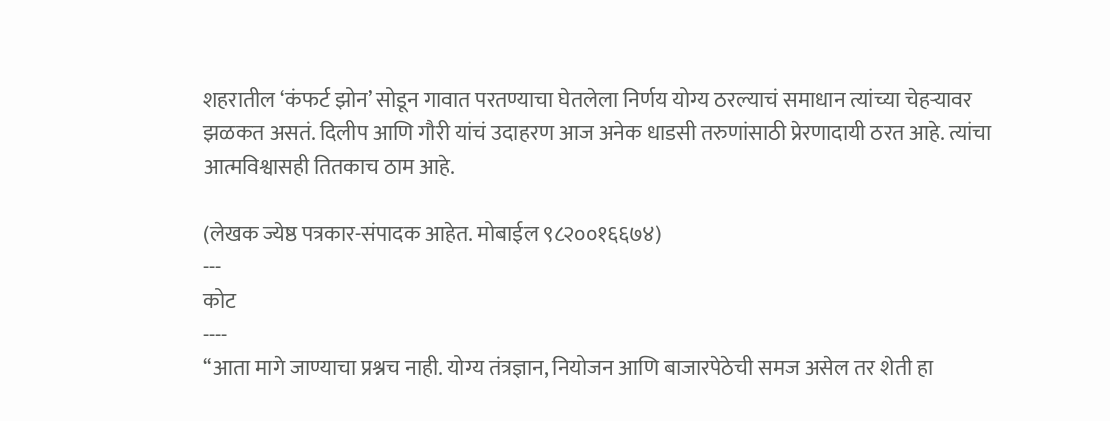शहरातील ‘कंफर्ट झोन’ सोडून गावात परतण्याचा घेतलेला निर्णय योग्य ठरल्याचं समाधान त्यांच्या चेहऱ्यावर झळकत असतं. दिलीप आणि गौरी यांचं उदाहरण आज अनेक धाडसी तरुणांसाठी प्रेरणादायी ठरत आहे. त्यांचा आत्मविश्वासही तितकाच ठाम आहे.

(लेखक ज्येष्ठ पत्रकार-संपादक आहेत. मोबाईल ९८२००१६६७४)
---
कोट
----
‘‘आता मागे जाण्याचा प्रश्नच नाही. योग्य तंत्रज्ञान, नियोजन आणि बाजारपेठेची समज असेल तर शेती हा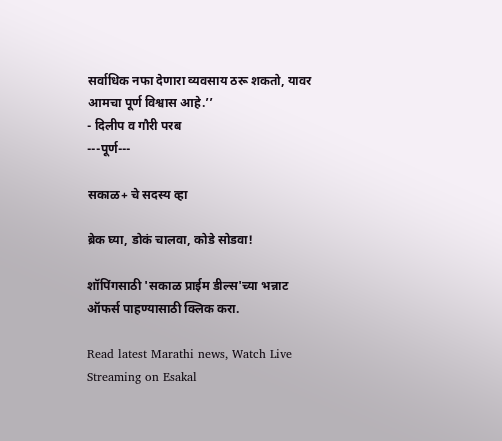सर्वाधिक नफा देणारा व्यवसाय ठरू शकतो, यावर आमचा पूर्ण विश्वास आहे.’’
- दिलीप व गौरी परब
---पूर्ण---

सकाळ+ चे सदस्य व्हा

ब्रेक घ्या, डोकं चालवा, कोडे सोडवा!

शॉपिंगसाठी 'सकाळ प्राईम डील्स'च्या भन्नाट ऑफर्स पाहण्यासाठी क्लिक करा.

Read latest Marathi news, Watch Live Streaming on Esakal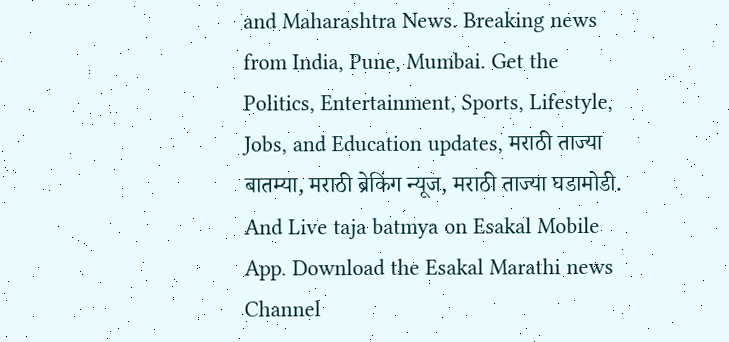and Maharashtra News. Breaking news from India, Pune, Mumbai. Get the Politics, Entertainment, Sports, Lifestyle, Jobs, and Education updates, मराठी ताज्या बातम्या, मराठी ब्रेकिंग न्यूज, मराठी ताज्या घडामोडी. And Live taja batmya on Esakal Mobile App. Download the Esakal Marathi news Channel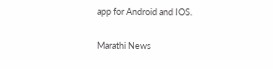app for Android and IOS.

Marathi News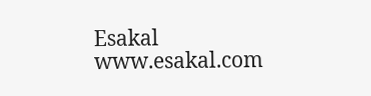Esakal
www.esakal.com